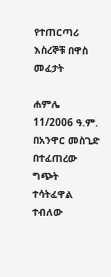የተጠርጣሪ እስረኞቹ በዋስ መፈታት

ሐምሌ 11/2006 ዓ.ም. በአንዋር መስጊድ በተፈጠረው ግጭት ተሳትፈዋል ተብለው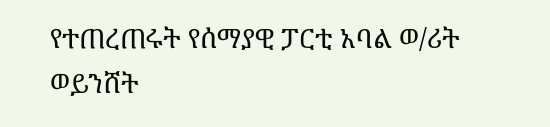የተጠረጠሩት የሰማያዊ ፓርቲ አባል ወ/ሪት ወይንሸት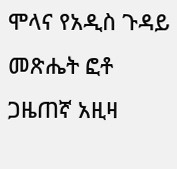ሞላና የአዲስ ጉዳይ መጽሔት ፎቶ ጋዜጠኛ አዚዛ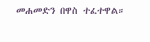መሐመድን በዋስ ተፈተዋል።